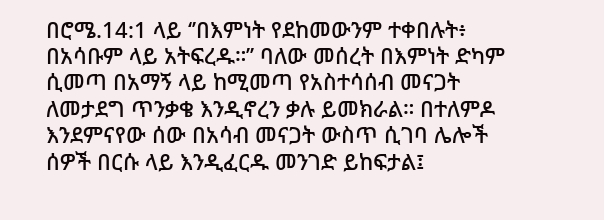በሮሜ.14:1 ላይ ‘’በእምነት የደከመውንም ተቀበሉት፥ በአሳቡም ላይ አትፍረዱ።’’ ባለው መሰረት በእምነት ድካም ሲመጣ በአማኝ ላይ ከሚመጣ የአስተሳሰብ መናጋት ለመታደግ ጥንቃቄ እንዲኖረን ቃሉ ይመክራል። በተለምዶ እንደምናየው ሰው በአሳብ መናጋት ውስጥ ሲገባ ሌሎች ሰዎች በርሱ ላይ እንዲፈርዱ መንገድ ይከፍታል፤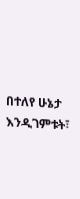በተለየ ሁኔታ እንዲገምቱት፣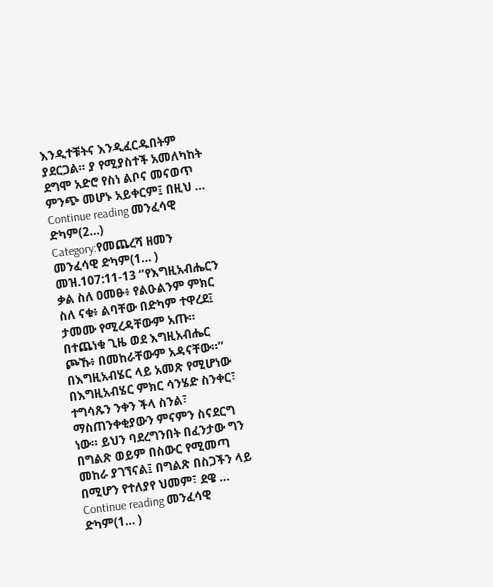እንዲተቹትና እንዲፈርዱበትም ያደርጋል። ያ የሚያስተች አመለካከት ደግሞ አድሮ የስነ ልቦና መናወጥ ምንጭ መሆኑ አይቀርም፤ በዚህ …
Continue reading መንፈሳዊ ድካም(2…)
Category:የመጨረሻ ዘመን
መንፈሳዊ ድካም(1… )
መዝ.107:11-13 ‘’የእግዚአብሔርን ቃል ስለ ዐመፁ፥ የልዑልንም ምክር ስለ ናቁ፥ ልባቸው በድካም ተዋረደ፤ ታመሙ የሚረዳቸውም አጡ። በተጨነቁ ጊዜ ወደ እግዚአብሔር ጮኹ፥ በመከራቸውም አዳናቸው።’’ በእግዚአብሄር ላይ አመጽ የሚሆነው በእግዚአብሄር ምክር ሳንሄድ ስንቀር፣ ተግሳጹን ንቀን ችላ ስንል፣ ማስጠንቀቂያውን ምናምን ስናደርግ ነው። ይህን ባደረግንበት በፈንታው ግን በግልጽ ወይም በስውር የሚመጣ መከራ ያገኘናል፤ በግልጽ በስጋችን ላይ በሚሆን የተለያየ ህመም፣ ደዌ …
Continue reading መንፈሳዊ ድካም(1… )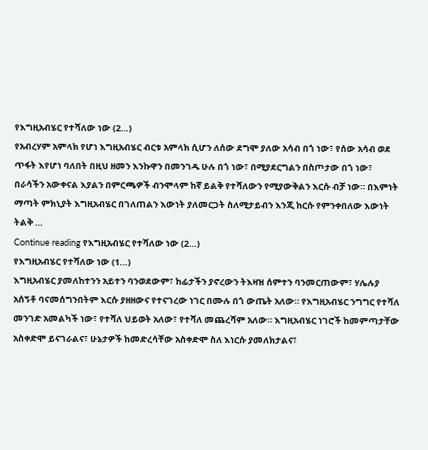የእግዚአብሄር የተሻለው ነው (2…)
የአብረሃም አምላክ የሆነ እግዚአብሄር ብርቱ አምላክ ሲሆን ለሰው ደግሞ ያለው አሳብ በጎ ነው፣ የሰው አሳብ ወደ ጥፋት እየሆነ ባለበት በዚህ ዘመን እንኩዋን በመንገዱ ሁሉ በጎ ነው፣ በሚያደርግልን በስጦታው በጎ ነው፣ በራሳችን አውቀናል እያልን በምርጫዎች ብንሞላም ከኛ ይልቅ የተሻለውን የሚያውቅልን እርሱ ብቻ ነው። በእምነት ማጣት ምክኒያት እግዚአብሄር በገለጠልን እውነት ያለመርጋት ስለሚታይብን እንጂ ከርሱ የምንቀበለው እውነት ትልቅ …
Continue reading የእግዚአብሄር የተሻለው ነው (2…)
የእግዚአብሄር የተሻለው ነው (1…)
እግዚአብሄር ያመለከተንን አይተን ባንወደውም፣ ከፊታችን ያኖረውን ትእዛዝ ሰምተን ባንመርጠውም፣ ሃሌሉያ አሰኝቶ ባናመሰግንበትም እርሱ ያዘዘውና የተናገረው ነገር በሙሉ በጎ ውጤት አለው። የእግዚአብሄር ንግግር የተሻለ መንገድ አመልካች ነው፣ የተሻለ ህይወት አለው፣ የተሻለ መጨረሻም አለው። እግዚአብሄር ነገሮች ከመምጣታቸው አስቀድሞ ይናገራልና፣ ሁኔታዎች ከመድረሳቸው አስቀድሞ ስለ እነርሱ ያመለክታልና፣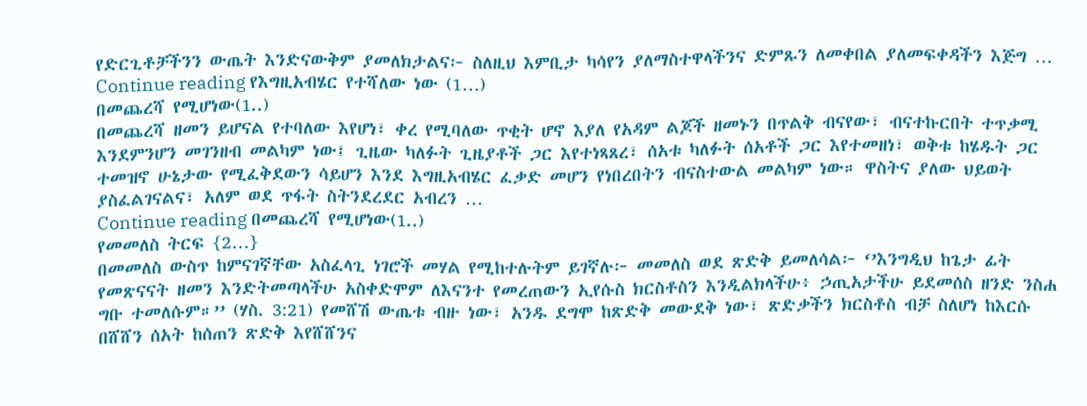የድርጊቶቻችንን ውጤት እንድናውቅም ያመለክታልና፦ ስለዚህ እምቢታ ካሳየን ያለማስተዋላችንና ድምጹን ለመቀበል ያለመፍቀዳችን እጅግ …
Continue reading የእግዚአብሄር የተሻለው ነው (1…)
በመጨረሻ የሚሆነው(1..)
በመጨረሻ ዘመን ይሆናል የተባለው እየሆነ፣ ቀረ የሚባለው ጥቂት ሆኖ እያለ የአዳም ልጆች ዘመኑን በጥልቅ ብናየው፣ ብናተኩርበት ተጥቃሚ እንደምንሆን መገንዘብ መልካም ነው፤ ጊዜው ካለፉት ጊዜያቶች ጋር እየተነጻጸረ፣ ሰአቱ ካለፉት ሰአቶች ጋር እየተመዘነ፣ ወቅቱ ከሄዱት ጋር ተመዝኖ ሁኔታው የሚፈቅደውን ሳይሆን እንደ እግዚአብሄር ፈቃድ መሆን የነበረበትን ብናስተውል መልካም ነው። ዋስትና ያለው ህይወት ያስፈልገናልና፣ አለም ወደ ጥፋት ስትንደረደር አብረን …
Continue reading በመጨረሻ የሚሆነው(1..)
የመመለስ ትርፍ {2…}
በመመለስ ውስጥ ከምናገኛቸው አስፈላጊ ነገሮች መሃል የሚከተሉትም ይገኛሉ፦ መመለስ ወደ ጽድቅ ይመለሳል፦ ‘’እንግዲህ ከጌታ ፊት የመጽናናት ዘመን እንድትመጣላችሁ አስቀድሞም ለእናንተ የመረጠውን ኢየሱስ ክርስቶስን እንዲልክላችሁ፥ ኃጢአታችሁ ይደመሰስ ዘንድ ንስሐ ግቡ ተመለሱም።’’ (ሃስ. 3:21) የመሸሽ ውጤቱ ብዙ ነው፣ አንዱ ደግሞ ከጽድቅ መውደቅ ነው፣ ጽድቃችን ክርስቶስ ብቻ ስለሆነ ከእርሱ በሸሸን ሰአት ከሰጠን ጽድቅ እየሸሸንና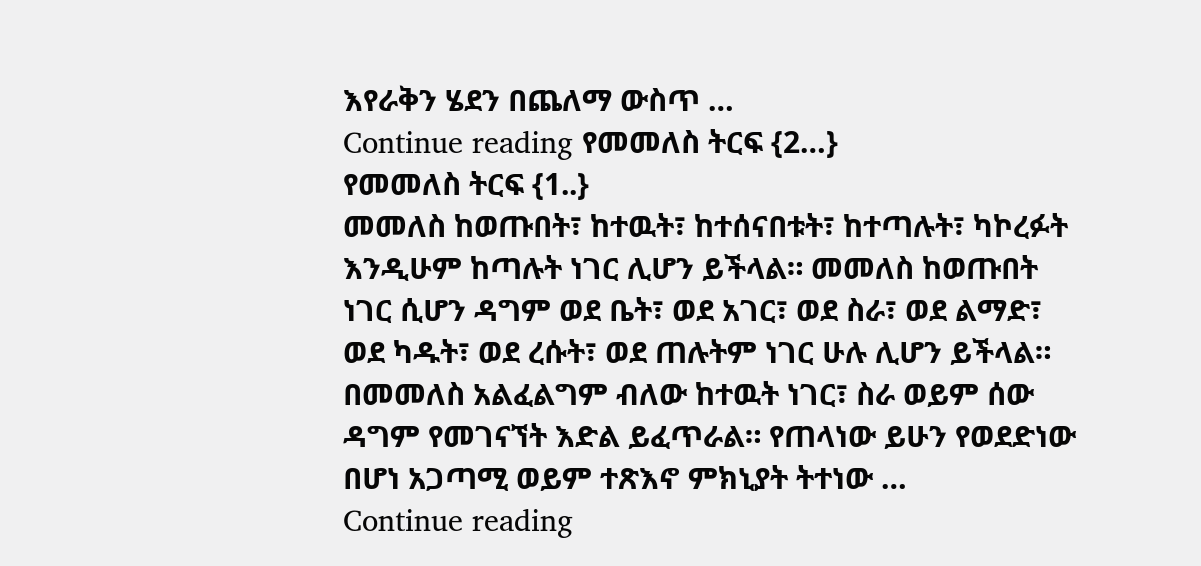እየራቅን ሄደን በጨለማ ውስጥ …
Continue reading የመመለስ ትርፍ {2…}
የመመለስ ትርፍ {1..}
መመለስ ከወጡበት፣ ከተዉት፣ ከተሰናበቱት፣ ከተጣሉት፣ ካኮረፉት እንዲሁም ከጣሉት ነገር ሊሆን ይችላል። መመለስ ከወጡበት ነገር ሲሆን ዳግም ወደ ቤት፣ ወደ አገር፣ ወደ ስራ፣ ወደ ልማድ፣ ወደ ካዱት፣ ወደ ረሱት፣ ወደ ጠሉትም ነገር ሁሉ ሊሆን ይችላል። በመመለስ አልፈልግም ብለው ከተዉት ነገር፣ ስራ ወይም ሰው ዳግም የመገናኘት እድል ይፈጥራል። የጠላነው ይሁን የወደድነው በሆነ አጋጣሚ ወይም ተጽእኖ ምክኒያት ትተነው …
Continue reading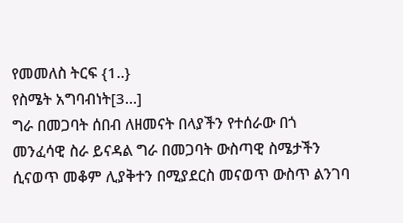የመመለስ ትርፍ {1..}
የስሜት አግባብነት[3…]
ግራ በመጋባት ሰበብ ለዘመናት በላያችን የተሰራው በጎ መንፈሳዊ ስራ ይናዳል ግራ በመጋባት ውስጣዊ ስሜታችን ሲናወጥ መቆም ሊያቅተን በሚያደርስ መናወጥ ውስጥ ልንገባ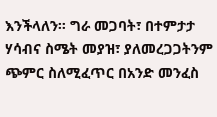እንችላለን። ግራ መጋባት፣ በተምታታ ሃሳብና ስሜት መያዝ፣ ያለመረጋጋትንም ጭምር ስለሚፈጥር በአንድ መንፈስ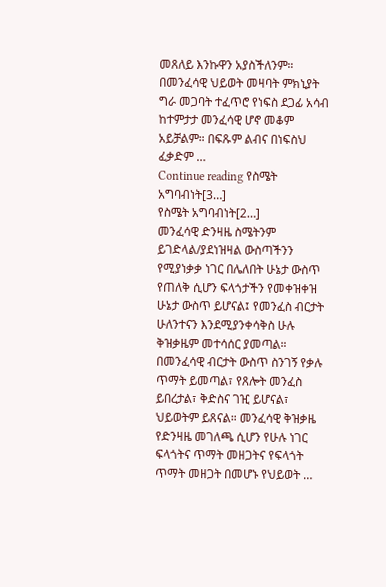መጸለይ እንኩዋን አያስችለንም። በመንፈሳዊ ህይወት መዛባት ምክኒያት ግራ መጋባት ተፈጥሮ የነፍስ ደጋፊ አሳብ ከተምታታ መንፈሳዊ ሆኖ መቆም አይቻልም። በፍጹም ልብና በነፍስህ ፈቃድም …
Continue reading የስሜት አግባብነት[3…]
የስሜት አግባብነት[2…]
መንፈሳዊ ድንዛዜ ስሜትንም ይገድላል/ያደነዝዛል ውስጣችንን የሚያነቃቃ ነገር በሌለበት ሁኔታ ውስጥ የጠለቅ ሲሆን ፍላጎታችን የመቀዝቀዝ ሁኔታ ውስጥ ይሆናል፤ የመንፈስ ብርታት ሁለንተናን እንደሚያንቀሳቅስ ሁሉ ቅዝቃዜም መተሳሰር ያመጣል። በመንፈሳዊ ብርታት ውስጥ ስንገኝ የቃሉ ጥማት ይመጣል፣ የጸሎት መንፈስ ይበረታል፣ ቅድስና ገዢ ይሆናል፣ ህይወትም ይጸናል። መንፈሳዊ ቅዝቃዜ የድንዛዜ መገለጫ ሲሆን የሁሉ ነገር ፍላጎትና ጥማት መዘጋትና የፍላጎት ጥማት መዘጋት በመሆኑ የህይወት …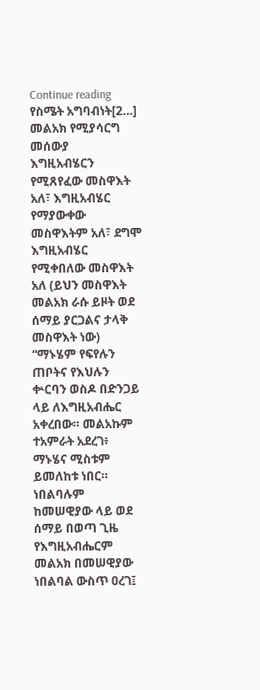Continue reading የስሜት አግባብነት[2…]
መልአክ የሚያሳርግ መሰውያ
እግዚአብሄርን የሚጸየፈው መስዋእት አለ፣ እግዚአብሄር የማያውቀው መስዋእትም አለ፣ ደግሞ እግዚአብሄር የሚቀበለው መስዋእት አለ (ይህን መስዋእት መልአክ ራሱ ይዞት ወደ ሰማይ ያርጋልና ታላቅ መስዋእት ነው) “ማኑሄም የፍየሉን ጠቦትና የእህሉን ቍርባን ወስዶ በድንጋይ ላይ ለእግዚአብሔር አቀረበው። መልአኩም ተአምራት አደረገ፥ ማኑሄና ሚስቱም ይመለከቱ ነበር። ነበልባሉም ከመሠዊያው ላይ ወደ ሰማይ በወጣ ጊዜ የእግዚአብሔርም መልአክ በመሠዊያው ነበልባል ውስጥ ዐረገ፤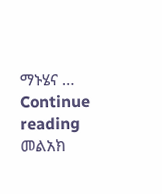ማኑሄና …
Continue reading መልአክ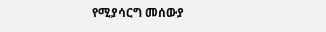የሚያሳርግ መሰውያ